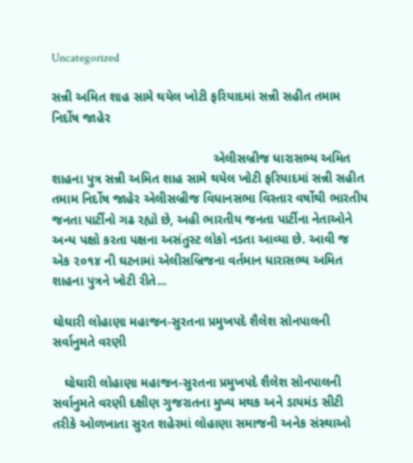Uncategorized

સન્ની અમિત શાહ સામે થયેલ ખોટી ફરિયાદમાં સન્ની સહીત તમામ નિર્દોષ જાહેર

                                             એલીસબ્રીજ ધારાસભ્ય અમિત શાહના પુત્ર સન્ની અમિત શાહ સામે થયેલ ખોટી ફરિયાદમાં સન્ની સહીત તમામ નિર્દોષ જાહેર એલીસબ્રીજ વિધાનસભા વિસ્તાર વર્ષોથી ભારતીય જનતા પાર્ટીનો ગઢ રહ્યો છે, અહી ભારતીય જનતા પાર્ટીના નેતાઓને અન્ય પક્ષો કરતા પક્ષના અસંતુસ્ટ લોકો નડતા આવ્યા છે. આવી જ એક ૨૦૧૪ ની ઘટનામાં એલીસબ્રિજના વર્તમાન ધારાસભ્ય અમિત શાહના પુત્રને ખોટી રીતે...

ઘોઘારી લોહાણા મહાજન-સુરતના પ્રમુખપદે શૈલેશ સોનપાલની સર્વાનુમતે વરણી

   ઘોઘારી લોહાણા મહાજન-સુરતના પ્રમુખપદે શૈલેશ સોનપાલની સર્વાનુમતે વરણી દક્ષીણ ગુજરાતના મુખ્ય મથક અને ડાયમંડ સીટી તરીકે ઓળખાતા સુરત શહેરમાં લોહાણા સમાજની અનેક સંસ્થાઓ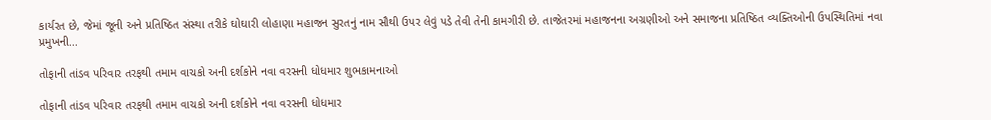કાર્યરત છે, જેમાં જૂની અને પ્રતિષ્ઠિત સંસ્થા તરીકે ઘોઘારી લોહાણા મહાજન સુરતનું નામ સૌથી ઉપર લેવું પડે તેવી તેની કામગીરી છે. તાજેતરમાં મહાજનના અગ્રણીઓ અને સમાજના પ્રતિષ્ઠિત વ્યક્તિઓની ઉપસ્થિતિમાં નવા પ્રમુખની...

તોફાની તાંડવ પરિવાર તરફથી તમામ વાચકો અની દર્શકોને નવા વરસની ધોધમાર શુભકામનાઓ

તોફાની તાંડવ પરિવાર તરફથી તમામ વાચકો અની દર્શકોને નવા વરસની ધોધમાર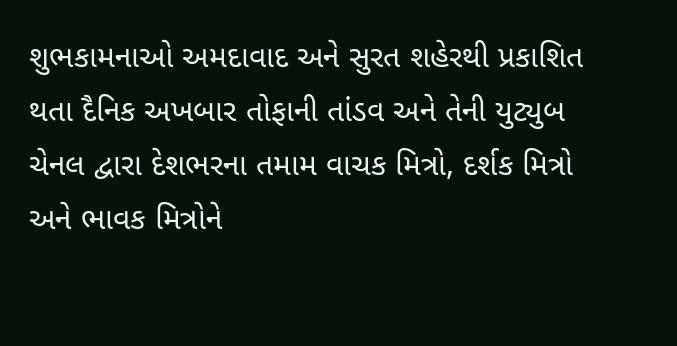શુભકામનાઓ અમદાવાદ અને સુરત શહેરથી પ્રકાશિત થતા દૈનિક અખબાર તોફાની તાંડવ અને તેની યુટ્યુબ ચેનલ દ્વારા દેશભરના તમામ વાચક મિત્રો, દર્શક મિત્રો અને ભાવક મિત્રોને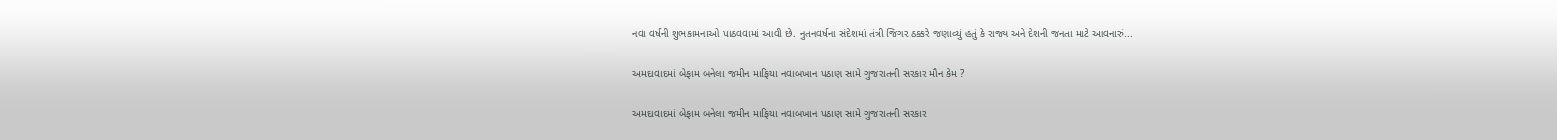નવા વર્ષની શુભકામનાઓ પાઠવવામાં આવી છે. નુતનવર્ષના સંદેશમાં તંત્રી જિગર ઠક્કરે જણાવ્યું હતું કે રાજ્ય અને દેશની જનતા માટે આવનારું...

અમદાવાદમાં બેફામ બનેલા જમીન માફિયા નવાબખાન પઠાણ સામે ગુજરાતની સરકાર મૌન કેમ ?

અમદાવાદમાં બેફામ બનેલા જમીન માફિયા નવાબખાન પઠાણ સામે ગુજરાતની સરકાર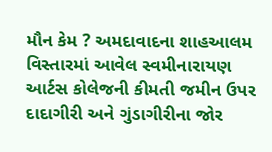મૌન કેમ ? અમદાવાદના શાહઆલમ વિસ્તારમાં આવેલ સ્વમીનારાયણ આર્ટસ કોલેજની કીમતી જમીન ઉપર દાદાગીરી અને ગુંડાગીરીના જોર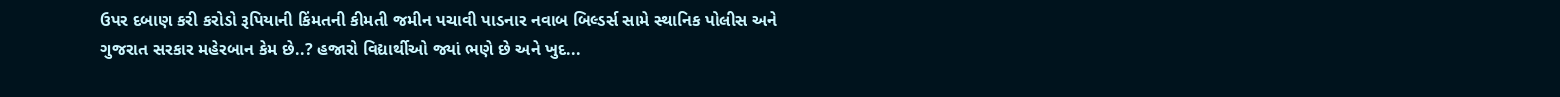ઉપર દબાણ કરી કરોડો રૂપિયાની કિંમતની કીમતી જમીન પચાવી પાડનાર નવાબ બિલ્ડર્સ સામે સ્થાનિક પોલીસ અને ગુજરાત સરકાર મહેરબાન કેમ છે..? હજારો વિદ્યાર્થીઓ જ્યાં ભણે છે અને ખુદ...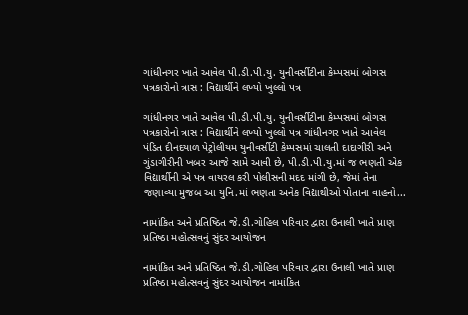ગાંધીનગર ખાતે આવેલ પી.ડી.પી.યુ. યુનીવર્સીટીના કેમ્પસમાં બોગસ પત્રકારોનો ત્રાસ : વિદ્યાર્થીને લખ્યો ખુલ્લો પત્ર

ગાંધીનગર ખાતે આવેલ પી.ડી.પી.યુ. યુનીવર્સીટીના કેમ્પસમાં બોગસ પત્રકારોનો ત્રાસ : વિદ્યાર્થીને લખ્યો ખુલ્લો પત્ર ગાંધીનગર ખાતે આવેલ પંડિત દીનદયાળ પેટ્રોલીયમ યુનીવર્સીટી કેમ્પસમાં ચાલતી દાદાગીરી અને ગુંડાગીરીની ખબર આજે સામે આવી છે, પી.ડી.પી.યુ.માં જ ભણતી એક વિદ્યાર્થીની એ પત્ર વાયરલ કરી પોલીસની મદદ માંગી છે, જેમાં તેના જણાવ્યા મુજબ આ યુનિ.માં ભણતા અનેક વિદ્યાથીઓ પોતાના વાહનો...

નામાંકિત અને પ્રતિષ્ઠિત જે.ડી.ગોહિલ પરિવાર દ્વારા ઉનાલી ખાતે પ્રાણ પ્રતિષ્ઠા મહોત્સવનું સુંદર આયોજન

નામાંકિત અને પ્રતિષ્ઠિત જે.ડી.ગોહિલ પરિવાર દ્વારા ઉનાલી ખાતે પ્રાણ પ્રતિષ્ઠા મહોત્સવનું સુંદર આયોજન નામાંકિત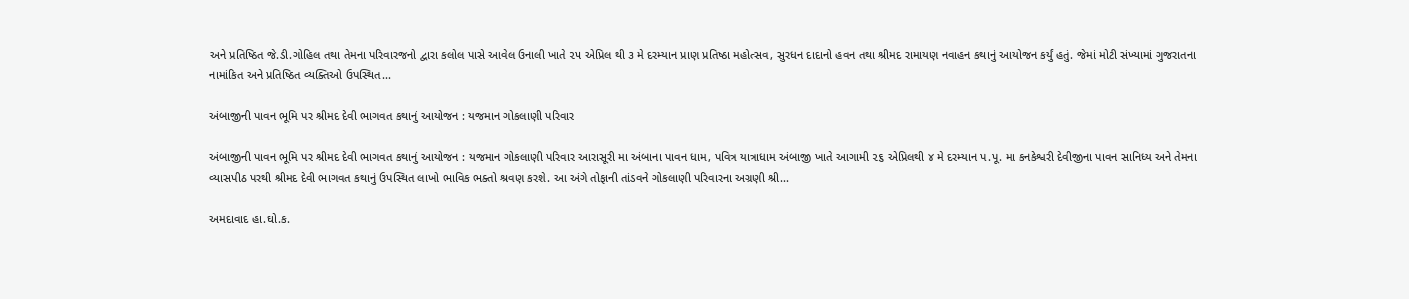અને પ્રતિષ્ઠિત જે.ડી.ગોહિલ તથા તેમના પરિવારજનો દ્વારા કલોલ પાસે આવેલ ઉનાલી ખાતે ૨૫ એપ્રિલ થી ૩ મે દરમ્યાન પ્રાણ પ્રતિષ્ઠા મહોત્સવ, સુરધન દાદાનો હવન તથા શ્રીમદ રામાયણ નવાહન કથાનું આયોજન કર્યું હતું. જેમાં મોટી સંખ્યામાં ગુજરાતના નામાંકિત અને પ્રતિષ્ઠિત વ્યક્તિઓ ઉપસ્થિત...

અંબાજીની પાવન ભૂમિ પર શ્રીમદ દેવી ભાગવત કથાનું આયોજન : યજમાન ગોકલાણી પરિવાર

અંબાજીની પાવન ભૂમિ પર શ્રીમદ દેવી ભાગવત કથાનું આયોજન : યજમાન ગોકલાણી પરિવાર આરાસૂરી મા અંબાના પાવન ધામ, પવિત્ર યાત્રાધામ અંબાજી ખાતે આગામી ૨૬ એપ્રિલથી ૪ મે દરમ્યાન પ.પૂ. મા કનકેશ્વરી દેવીજીના પાવન સાનિધ્ય અને તેમના વ્યાસપીઠ પરથી શ્રીમદ દેવી ભાગવત કથાનું ઉપસ્થિત લાખો ભાવિક ભક્તો શ્રવણ કરશે. આ અંગે તોફાની તાંડવને ગોકલાણી પરિવારના અગ્રણી શ્રી...

અમદાવાદ હા.ઘો.ક.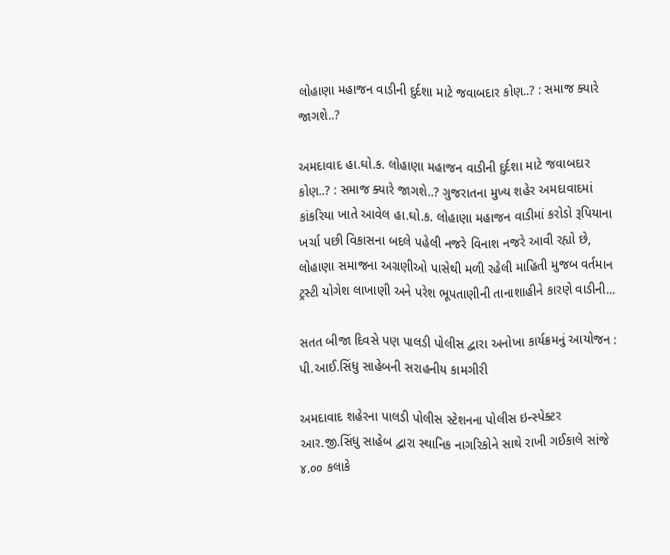લોહાણા મહાજન વાડીની દુર્દશા માટે જવાબદાર કોણ..? : સમાજ ક્યારે જાગશે..?

અમદાવાદ હા.ઘો.ક. લોહાણા મહાજન વાડીની દુર્દશા માટે જવાબદાર કોણ..? : સમાજ ક્યારે જાગશે..? ગુજરાતના મુખ્ય શહેર અમદાવાદમાં કાંકરિયા ખાતે આવેલ હા.ઘો.ક. લોહાણા મહાજન વાડીમાં કરોડો રૂપિયાના ખર્ચા પછી વિકાસના બદલે પહેલી નજરે વિનાશ નજરે આવી રહ્યો છે, લોહાણા સમાજના અગ્રણીઓ પાસેથી મળી રહેલી માહિતી મુજબ વર્તમાન ટ્રસ્ટી યોગેશ લાખાણી અને પરેશ ભૂપતાણીની તાનાશાહીને કારણે વાડીની...

સતત બીજા દિવસે પણ પાલડી પોલીસ દ્વારા અનોખા કાર્યક્રમનું આયોજન : પી.આઈ.સિંધુ સાહેબની સરાહનીય કામગીરી

અમદાવાદ શહેરના પાલડી પોલીસ સ્ટેશનના પોલીસ ઇન્સ્પેક્ટર આર.જી.સિંધુ સાહેબ દ્વારા સ્થાનિક નાગરિકોને સાથે રાખી ગઈકાલે સાંજે ૪.૦૦ કલાકે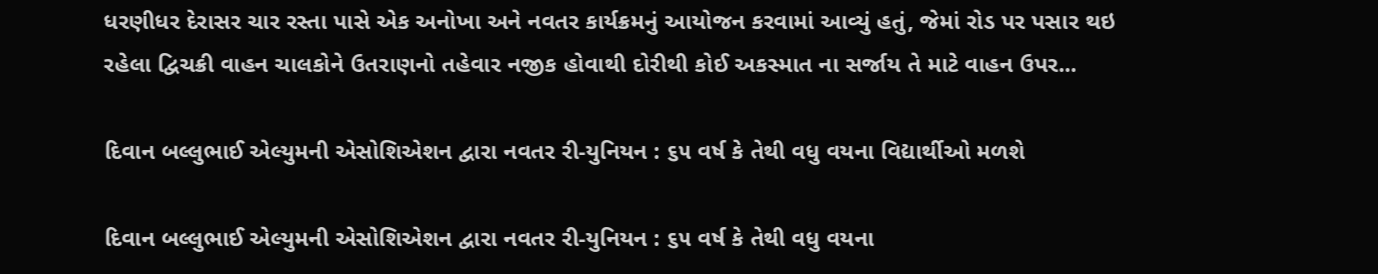ધરણીધર દેરાસર ચાર રસ્તા પાસે એક અનોખા અને નવતર કાર્યક્રમનું આયોજન કરવામાં આવ્યું હતું, જેમાં રોડ પર પસાર થઇ રહેલા દ્વિચક્રી વાહન ચાલકોને ઉતરાણનો તહેવાર નજીક હોવાથી દોરીથી કોઈ અકસ્માત ના સર્જાય તે માટે વાહન ઉપર...

દિવાન બલ્લુભાઈ એલ્યુમની એસોશિએશન દ્વારા નવતર રી-યુનિયન : ૬૫ વર્ષ કે તેથી વધુ વયના વિદ્યાર્થીઓ મળશે

દિવાન બલ્લુભાઈ એલ્યુમની એસોશિએશન દ્વારા નવતર રી-યુનિયન : ૬૫ વર્ષ કે તેથી વધુ વયના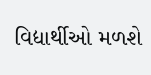વિદ્યાર્થીઓ મળશે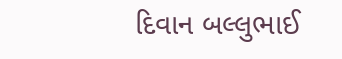દિવાન બલ્લુભાઈ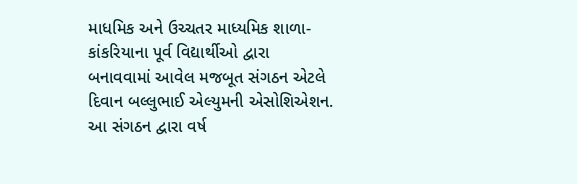માધમિક અને ઉચ્ચતર માધ્યમિક શાળા-કાંકરિયાના પૂર્વ વિદ્યાર્થીઓ દ્વારા બનાવવામાં આવેલ મજબૂત સંગઠન એટલે દિવાન બલ્લુભાઈ એલ્યુમની એસોશિએશન. આ સંગઠન દ્વારા વર્ષ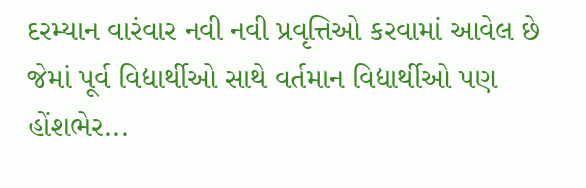દરમ્યાન વારંવાર નવી નવી પ્રવૃત્તિઓ કરવામાં આવેલ છે જેમાં પૂર્વ વિદ્યાર્થીઓ સાથે વર્તમાન વિદ્યાર્થીઓ પણ હોંશભેર...